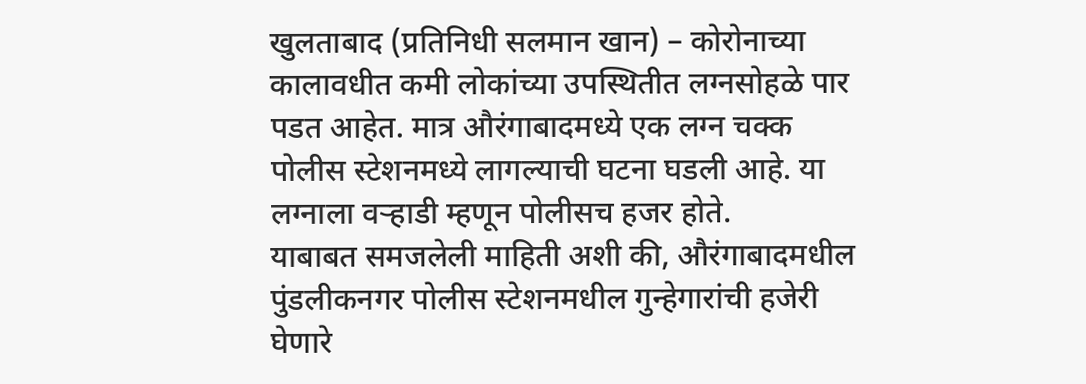खुलताबाद (प्रतिनिधी सलमान खान) – कोरोनाच्या कालावधीत कमी लोकांच्या उपस्थितीत लग्नसोहळे पार पडत आहेत. मात्र औरंगाबादमध्ये एक लग्न चक्क पोलीस स्टेशनमध्ये लागल्याची घटना घडली आहे. या लग्नाला वऱ्हाडी म्हणून पोलीसच हजर होते.
याबाबत समजलेली माहिती अशी की, औरंगाबादमधील पुंडलीकनगर पोलीस स्टेशनमधील गुन्हेगारांची हजेरी घेणारे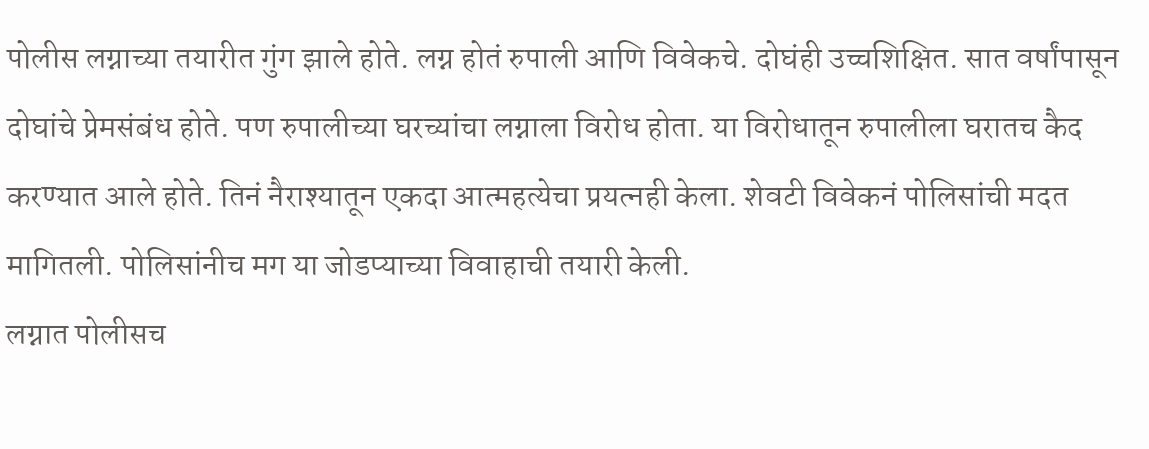पोलीस लग्नाच्या तयारीत गुंग झाले होते. लग्न होतं रुपाली आणि विवेकचे. दोघंही उच्चशिक्षित. सात वर्षांपासून दोघांचे प्रेमसंबंध होते. पण रुपालीच्या घरच्यांचा लग्नाला विरोध होता. या विरोधातून रुपालीला घरातच कैद करण्यात आले होते. तिनं नैराश्यातून एकदा आत्महत्येचा प्रयत्नही केला. शेवटी विवेकनं पोलिसांची मदत मागितली. पोलिसांनीच मग या जोडप्याच्या विवाहाची तयारी केली.
लग्नात पोलीसच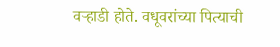वऱ्हाडी होते. वधूवरांच्या पित्याची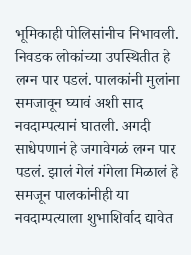भूमिकाही पोलिसांनीच निभावली. निवडक लोकांच्या उपस्थितीत हे लग्न पार पडलं. पालकांनी मुलांना समजावून घ्यावं अशी साद नवदाम्पत्यानं घातली. अगदी साधेपणानं हे जगावेगळं लग्न पार पडलं. झालं गेलं गंगेला मिळालं हे समजून पालकांनीही या नवदाम्पत्याला शुभाशिर्वाद द्यावेत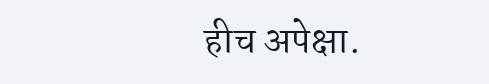हीच अपेक्षा.